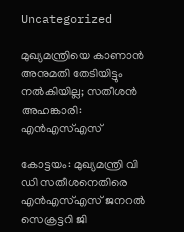Uncategorized

മുഖ്യമന്ത്രിയെ കാണാന്‍ അനുമതി തേടിയിട്ടും നല്‍കിയില്ല; സതീശന്‍ അഹങ്കാരി: എന്‍എസ്എസ്

കോട്ടയം: മുഖ്യമന്ത്രി വി ഡി സതീശനെതിരെ എന്‍എസ്എസ് ജനറല്‍ സെക്രട്ടറി ജി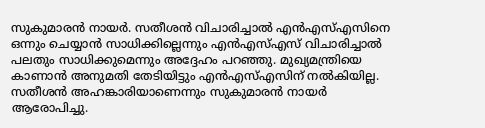സുകുമാരന്‍ നായര്‍. സതീശന്‍ വിചാരിച്ചാല്‍ എന്‍എസ്എസിനെ ഒന്നും ചെയ്യാന്‍ സാധിക്കില്ലെന്നും എന്‍എസ്എസ് വിചാരിച്ചാല്‍ പലതും സാധിക്കുമെന്നും അദ്ദേഹം പറഞ്ഞു. മുഖ്യമന്ത്രിയെ കാണാന്‍ അനുമതി തേടിയിട്ടും എന്‍എസ്എസിന് നല്‍കിയില്ല. സതീശന്‍ അഹങ്കാരിയാണെന്നും സുകുമാരന്‍ നായര്‍ ആരോപിച്ചു.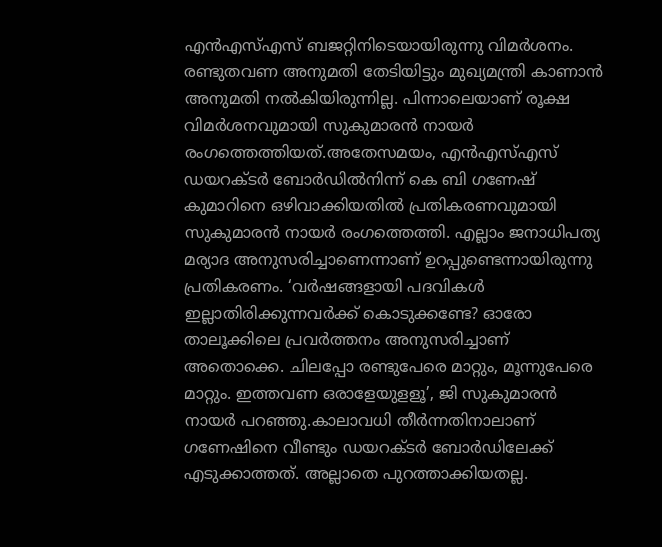എന്‍എസ്എസ് ബജറ്റിനിടെയായിരുന്നു വിമര്‍ശനം. രണ്ടുതവണ അനുമതി തേടിയിട്ടും മുഖ്യമന്ത്രി കാണാൻ അനുമതി നൽകിയിരുന്നില്ല. പിന്നാലെയാണ് രൂക്ഷ വിമർശനവുമായി സുകുമാരൻ നായർ രംഗത്തെത്തിയത്.അതേസമയം, എൻഎസ്എസ് ഡയറക്ടർ ബോർഡിൽനിന്ന് കെ ബി ഗണേഷ് കുമാറിനെ ഒഴിവാക്കിയതിൽ പ്രതികരണവുമായി സുകുമാരൻ നായര്‍ രംഗത്തെത്തി. എല്ലാം ജനാധിപത്യ മര്യാദ അനുസരിച്ചാണെന്നാണ് ഉറപ്പുണ്ടെന്നായിരുന്നു പ്രതികരണം. ‘വര്‍ഷങ്ങളായി പദവികള്‍ ഇല്ലാതിരിക്കുന്നവര്‍ക്ക് കൊടുക്കണ്ടേ? ഓരോ താലൂക്കിലെ പ്രവര്‍ത്തനം അനുസരിച്ചാണ് അതൊക്കെ. ചിലപ്പോ രണ്ടുപേരെ മാറ്റും, മൂന്നുപേരെ മാറ്റും. ഇത്തവണ ഒരാളേയുളളൂ’, ജി സുകുമാരൻ നായർ പറഞ്ഞു.കാലാവധി തീർന്നതിനാലാണ് ഗണേഷിനെ വീണ്ടും ഡയറക്ടർ ബോർഡിലേക്ക് എടുക്കാത്തത്. അല്ലാതെ പുറത്താക്കിയതല്ല.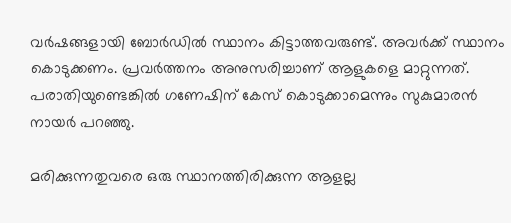വർഷങ്ങളായി ബോർഡിൽ സ്ഥാനം കിട്ടാത്തവരുണ്ട്. അവര്‍ക്ക് സ്ഥാനം കൊടുക്കണം. പ്രവർത്തനം അനുസരിച്ചാണ് ആളുകളെ മാറ്റുന്നത്. പരാതിയുണ്ടെങ്കിൽ ഗണേഷിന് കേസ് കൊടുക്കാമെന്നും സുകുമാരൻ നായർ പറഞ്ഞു.

മരിക്കുന്നതുവരെ ഒരു സ്ഥാനത്തിരിക്കുന്ന ആളല്ല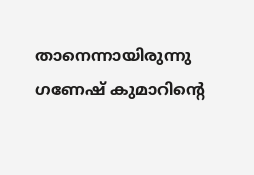താനെന്നായിരുന്നു ഗണേഷ് കുമാറിന്റെ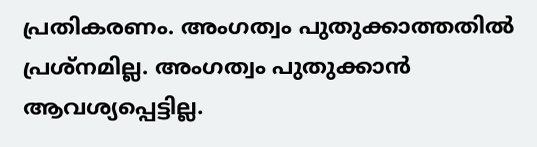പ്രതികരണം. അംഗത്വം പുതുക്കാത്തതിൽ പ്രശ്നമില്ല. അംഗത്വം പുതുക്കാൻ ആവശ്യപ്പെട്ടില്ല.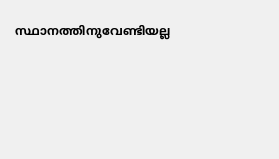സ്ഥാനത്തിനുവേണ്ടിയല്ല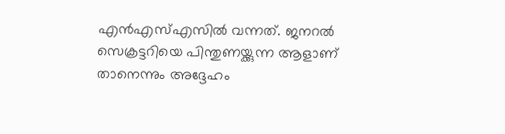എൻഎസ്എസിൽ വന്നത്. ജനറൽ സെക്രട്ടറിയെ പിന്തുണയ്ക്കുന്ന ആളാണ് താനെന്നും അദ്ദേഹം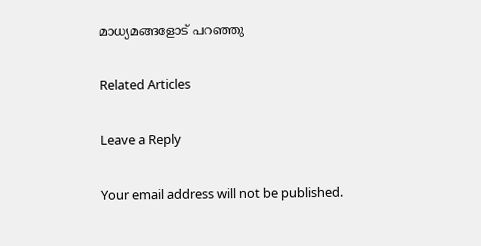മാധ്യമങ്ങളോട് പറഞ്ഞു

Related Articles

Leave a Reply

Your email address will not be published.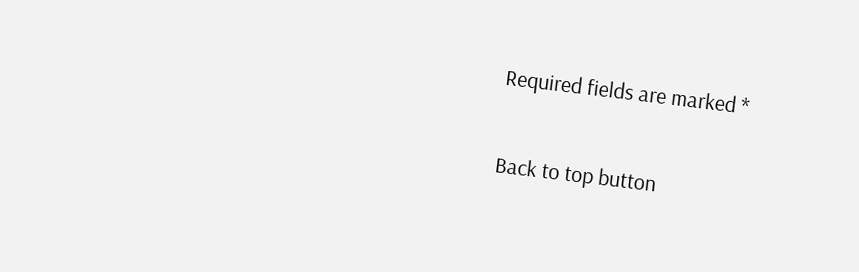Required fields are marked *

Back to top button